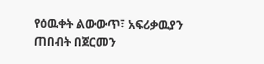የዕዉቀት ልውውጥ፣ አፍሪቃዉያን ጠበብት በጀርመን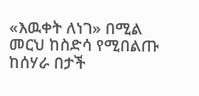«እዉቀት ለነገ» በሚል መርህ ከስድሳ የሚበልጡ ከሰሃራ በታች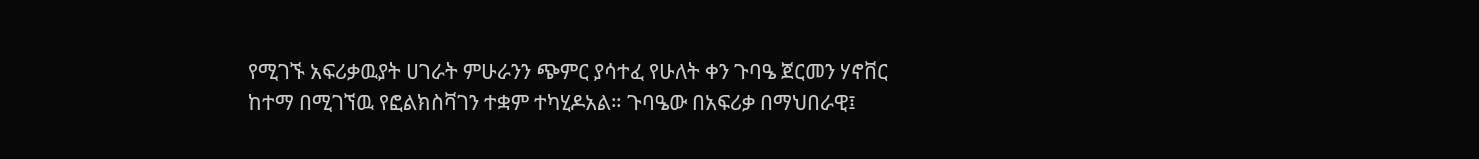የሚገኙ አፍሪቃዉያት ሀገራት ምሁራንን ጭምር ያሳተፈ የሁለት ቀን ጉባዔ ጀርመን ሃኖቨር ከተማ በሚገኘዉ የፎልክስቫገን ተቋም ተካሂዶአል። ጉባዔው በአፍሪቃ በማህበራዊ፤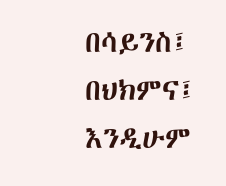በሳይንስ፤ በህክምና፤ እንዲሁም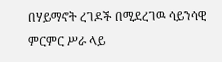በሃይማኖት ረገዶች በሚደረገዉ ሳይንሳዊ ምርምር ሥራ ላይ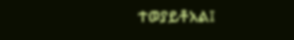ተወያይቶአል፤